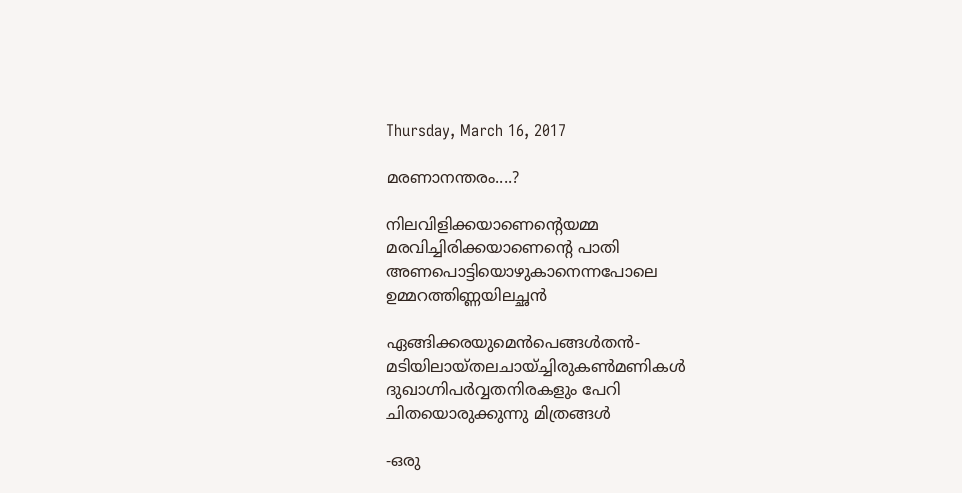Thursday, March 16, 2017

മരണാനന്തരം....?

നിലവിളിക്കയാണെന്റെയമ്മ
മരവിച്ചിരിക്കയാണെന്റെ പാതി
അണപൊട്ടിയൊഴുകാനെന്നപോലെ
ഉമ്മറത്തിണ്ണയിലച്ഛൻ

ഏങ്ങിക്കരയുമെൻപെങ്ങൾതൻ-
മടിയിലായ്‌തലചായ്ച്ചിരുകൺമണികൾ
ദുഖാഗ്നിപർവ്വതനിരകളും പേറി
ചിതയൊരുക്കുന്നു മിത്രങ്ങൾ

-ഒരു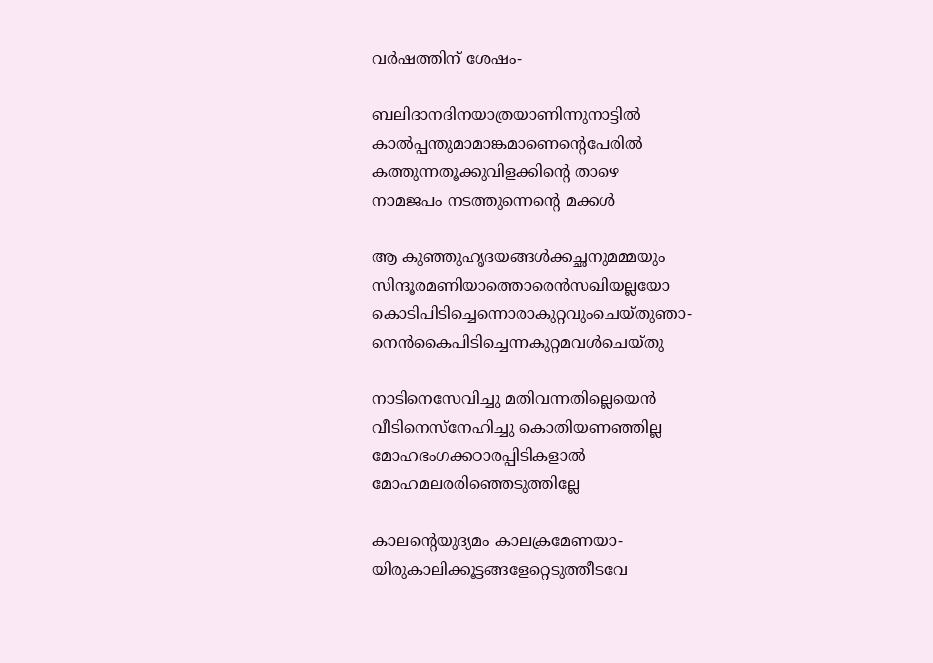വർഷത്തിന് ശേഷം-

ബലിദാനദിനയാത്രയാണിന്നുനാട്ടിൽ
കാൽപ്പന്തുമാമാങ്കമാണെന്റെപേരിൽ
കത്തുന്നതൂക്കുവിളക്കിന്റെ താഴെ
നാമജപം നടത്തുന്നെന്റെ മക്കൾ

ആ കുഞ്ഞുഹൃദയങ്ങൾക്കച്ഛനുമമ്മയും
സിന്ദൂരമണിയാത്തൊരെൻസഖിയല്ലയോ
കൊടിപിടിച്ചെന്നൊരാകുറ്റവുംചെയ്തുഞാ-
നെൻകൈപിടിച്ചെന്നകുറ്റമവൾചെയ്തു

നാടിനെസേവിച്ചു മതിവന്നതില്ലെയെൻ
വീടിനെസ്‌നേഹിച്ചു കൊതിയണഞ്ഞില്ല
മോഹഭംഗക്കഠാരപ്പിടികളാൽ
മോഹമലരരിഞ്ഞെടുത്തില്ലേ

കാലന്റെയുദ്യമം കാലക്രമേണയാ-
യിരുകാലിക്കൂട്ടങ്ങളേറ്റെടുത്തീടവേ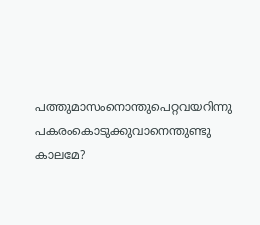പത്തുമാസംനൊന്തുപെറ്റവയറിന്നു
പകരംകൊടുക്കുവാനെന്തുണ്ടു കാലമേ?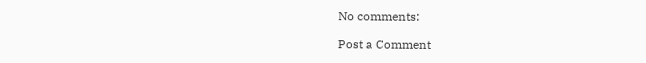No comments:

Post a Comment